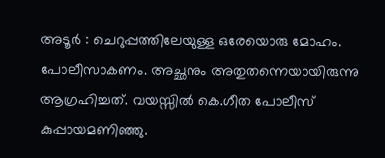അടൂർ : ചെറുപ്പത്തിലേയുള്ള ഒരേയൊരു മോഹം. പോലീസാകണം. അച്ഛനും അതുതന്നെയായിരുന്നു ആഗ്രഹിച്ചത്. വയസ്സിൽ കെ.ഗീത പോലീസ് കുപ്പായമണിഞ്ഞു.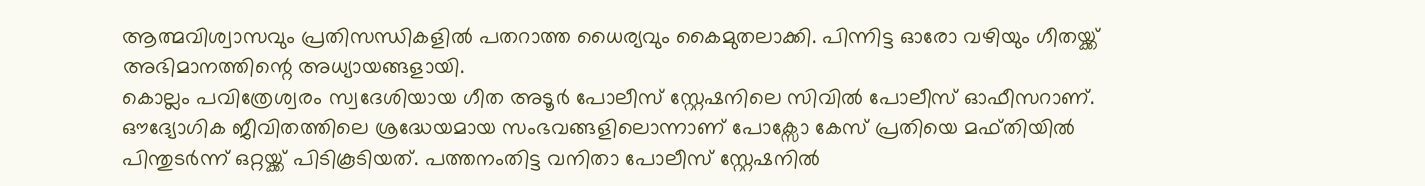ആത്മവിശ്വാസവും പ്രതിസന്ധികളിൽ പതറാത്ത ധൈര്യവും കൈമുതലാക്കി. പിന്നിട്ട ഓരോ വഴിയും ഗീതയ്ക്ക് അഭിമാനത്തിന്റെ അധ്യായങ്ങളായി.
കൊല്ലം പവിത്രേശ്വരം സ്വദേശിയായ ഗീത അടൂർ പോലീസ് സ്റ്റേഷനിലെ സിവിൽ പോലീസ് ഓഫീസറാണ്. ഔദ്യോഗിക ജീവിതത്തിലെ ശ്രദ്ധേയമായ സംഭവങ്ങളിലൊന്നാണ് പോക്സോ കേസ് പ്രതിയെ മഫ്തിയിൽ പിന്തുടർന്ന് ഒറ്റയ്ക്ക് പിടികൂടിയത്. പത്തനംതിട്ട വനിതാ പോലീസ് സ്റ്റേഷനിൽ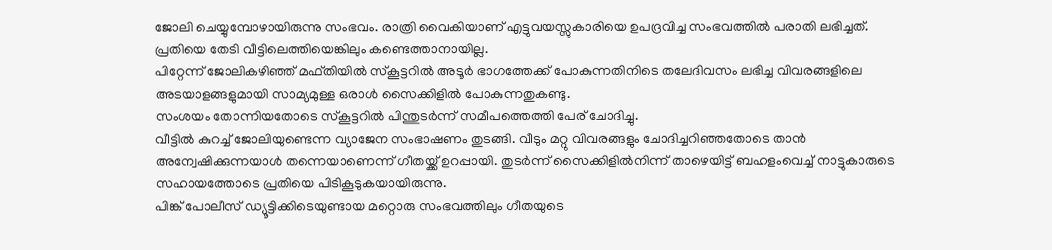ജോലി ചെയ്യുമ്പോഴായിരുന്നു സംഭവം. രാത്രി വൈകിയാണ് എട്ടുവയസ്സുകാരിയെ ഉപദ്രവിച്ച സംഭവത്തിൽ പരാതി ലഭിച്ചത്. പ്രതിയെ തേടി വീട്ടിലെത്തിയെങ്കിലും കണ്ടെത്താനായില്ല.
പിറ്റേന്ന് ജോലികഴിഞ്ഞ് മഫ്തിയിൽ സ്കൂട്ടറിൽ അടൂർ ഭാഗത്തേക്ക് പോകുന്നതിനിടെ തലേദിവസം ലഭിച്ച വിവരങ്ങളിലെ അടയാളങ്ങളുമായി സാമ്യമുള്ള ഒരാൾ സൈക്കിളിൽ പോകുന്നതുകണ്ടു.
സംശയം തോന്നിയതോടെ സ്കൂട്ടറിൽ പിന്തുടർന്ന് സമീപത്തെത്തി പേര് ചോദിച്ചു.
വീട്ടിൽ കുറച്ച് ജോലിയുണ്ടെന്ന വ്യാജേന സംഭാഷണം തുടങ്ങി. വീടും മറ്റു വിവരങ്ങളും ചോദിച്ചറിഞ്ഞതോടെ താൻ അന്വേഷിക്കുന്നയാൾ തന്നെയാണെന്ന് ഗീതയ്ക്ക് ഉറപ്പായി. തുടർന്ന് സൈക്കിളിൽനിന്ന് താഴെയിട്ട് ബഹളംവെച്ച് നാട്ടുകാരുടെ സഹായത്തോടെ പ്രതിയെ പിടികൂടുകയായിരുന്നു.
പിങ്ക് പോലീസ് ഡ്യൂട്ടിക്കിടെയുണ്ടായ മറ്റൊരു സംഭവത്തിലും ഗീതയുടെ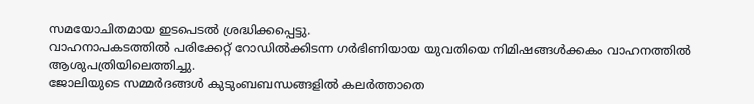സമയോചിതമായ ഇടപെടൽ ശ്രദ്ധിക്കപ്പെട്ടു.
വാഹനാപകടത്തിൽ പരിക്കേറ്റ് റോഡിൽക്കിടന്ന ഗർഭിണിയായ യുവതിയെ നിമിഷങ്ങൾക്കകം വാഹനത്തിൽ ആശുപത്രിയിലെത്തിച്ചു.
ജോലിയുടെ സമ്മർദങ്ങൾ കുടുംബബന്ധങ്ങളിൽ കലർത്താതെ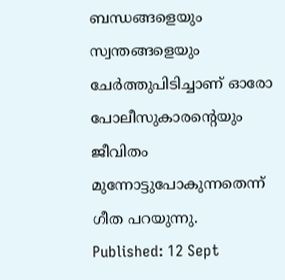ബന്ധങ്ങളെയും സ്വന്തങ്ങളെയും ചേർത്തുപിടിച്ചാണ് ഓരോ പോലീസുകാരന്റെയും ജീവിതം മുന്നോട്ടുപോകുന്നതെന്ന് ഗീത പറയുന്നു.
Published: 12 Sept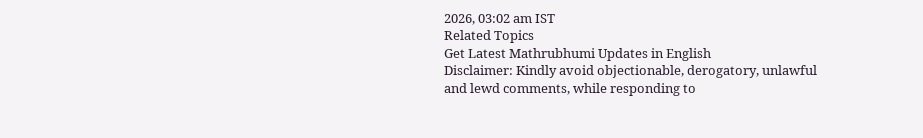2026, 03:02 am IST
Related Topics
Get Latest Mathrubhumi Updates in English
Disclaimer: Kindly avoid objectionable, derogatory, unlawful and lewd comments, while responding to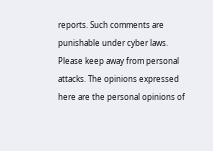reports. Such comments are punishable under cyber laws. Please keep away from personal attacks. The opinions expressed here are the personal opinions of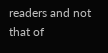readers and not that of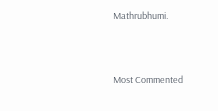Mathrubhumi.



Most Commented